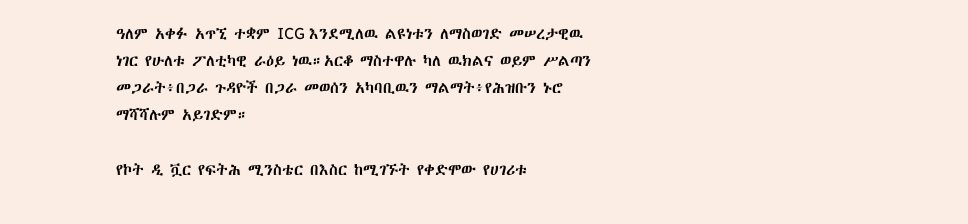ዓለም አቀፉ አጥኚ ተቋም ICG እንደሚለዉ ልዩነቱን ለማስወገድ መሠረታዊዉ ነገር የሁለቱ ፖለቲካዊ ራዕይ ነዉ።አርቆ ማስተዋሉ ካለ ዉክልና ወይም ሥልጣን መጋራት፥በጋራ ጉዳዮች በጋራ መወሰን አካባቢዉን ማልማት፥የሕዝቡን ኑሮ ማሻሻሉም አይገድም።

የኮት ዲ ቯር የፍትሕ ሚንስቴር በእስር ከሚገኙት የቀድሞው የሀገሪቱ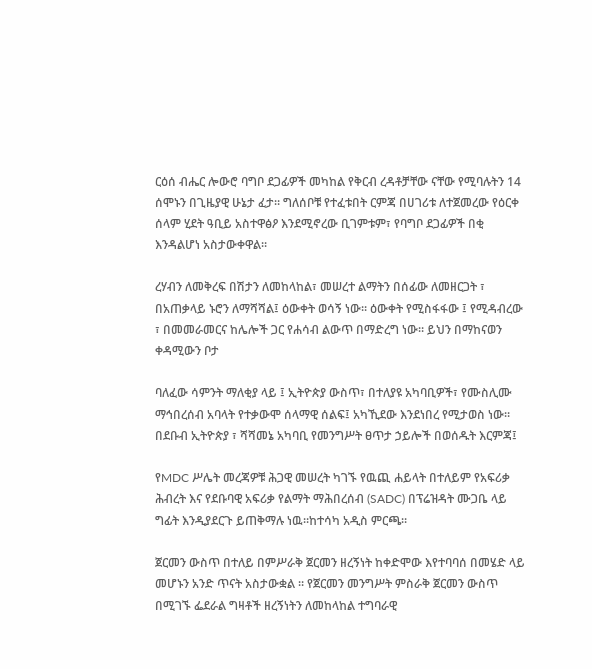ርዕሰ ብሔር ሎውሮ ባግቦ ደጋፊዎች መካከል የቅርብ ረዳቶቻቸው ናቸው የሚባሉትን 14 ሰሞኑን በጊዜያዊ ሁኔታ ፈታ። ግለሰቦቹ የተፈቱበት ርምጃ በሀገሪቱ ለተጀመረው የዕርቀ ሰላም ሂደት ዓቢይ አስተዋፅዖ እንደሚኖረው ቢገምቱም፣ የባግቦ ደጋፊዎች በቂ እንዳልሆነ አስታውቀዋል።

ረሃብን ለመቅረፍ በሽታን ለመከላከል፣ መሠረተ ልማትን በሰፊው ለመዘርጋት ፣ በአጠቃላይ ኑሮን ለማሻሻል፤ ዕውቀት ወሳኝ ነው። ዕውቀት የሚስፋፋው ፤ የሚዳብረው ፣ በመመራመርና ከሌሎች ጋር የሐሳብ ልውጥ በማድረግ ነው። ይህን በማከናወን ቀዳሚውን ቦታ

ባለፈው ሳምንት ማለቂያ ላይ ፤ ኢትዮጵያ ውስጥ፣ በተለያዩ አካባቢዎች፣ የሙስሊሙ ማኅበረሰብ አባላት የተቃውሞ ሰላማዊ ሰልፍ፤ አካኺደው እንደነበረ የሚታወስ ነው። በደቡብ ኢትዮጵያ ፣ ሻሻመኔ አካባቢ የመንግሥት ፀጥታ ኃይሎች በወሰዱት እርምጃ፤

የMDC ሥሌት መረጃዎቹ ሕጋዊ መሠረት ካገኙ የዉጪ ሐይላት በተለይም የአፍሪቃ ሕብረት እና የደቡባዊ አፍሪቃ የልማት ማሕበረሰብ (SADC) በፕሬዝዳት ሙጋቤ ላይ ግፊት እንዲያደርጉ ይጠቅማሉ ነዉ።ከተሳካ አዲስ ምርጫ።

ጀርመን ውስጥ በተለይ በምሥራቅ ጀርመን ዘረኝነት ከቀድሞው እየተባባሰ በመሄድ ላይ መሆኑን አንድ ጥናት አስታውቋል ። የጀርመን መንግሥት ምስራቅ ጀርመን ውስጥ በሚገኙ ፌደራል ግዛቶች ዘረኝነትን ለመከላከል ተግባራዊ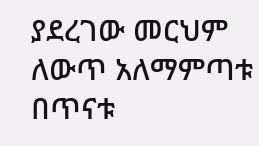ያደረገው መርህም ለውጥ አለማምጣቱ በጥናቱ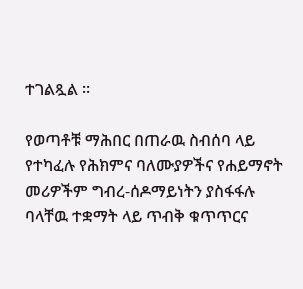ተገልጿል ።

የወጣቶቹ ማሕበር በጠራዉ ስብሰባ ላይ የተካፈሉ የሕክምና ባለሙያዎችና የሐይማኖት መሪዎችም ግብረ-ሰዶማይነትን ያስፋፋሉ ባላቸዉ ተቋማት ላይ ጥብቅ ቁጥጥርና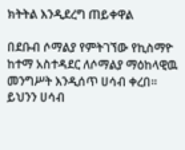ክትትል እንዲደረግ ጠይቀዋል

በደቡብ ሶማልያ የምትገኘው የኪስማዮ ከተማ አስተዳደር ለሶማልያ ማዕከላዊዉ መንግሥት እንዲሰጥ ሀሳብ ቀረበ። ይህንን ሀሳብ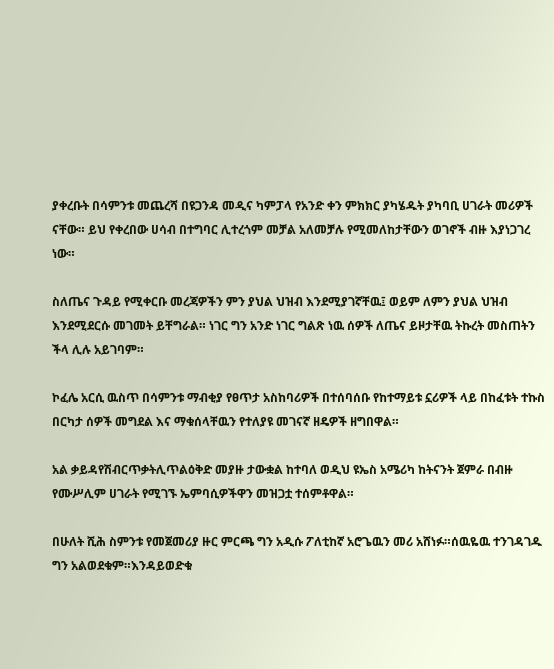ያቀረቡት በሳምንቱ መጨረሻ በዩጋንዳ መዲና ካምፓላ የአንድ ቀን ምክክር ያካሄዱት ያካባቢ ሀገራት መሪዎች ናቸው። ይህ የቀረበው ሀሳብ በተግባር ሊተረጎም መቻል አለመቻሉ የሚመለከታቸውን ወገኖች ብዙ እያነጋገረ ነው።

ስለጤና ጉዳይ የሚቀርቡ መረጃዎችን ምን ያህል ህዝብ እንደሚያገኛቸዉ፤ ወይም ለምን ያህል ህዝብ እንደሚደርሱ መገመት ይቸግራል። ነገር ግን አንድ ነገር ግልጽ ነዉ ሰዎች ለጤና ይዞታቸዉ ትኩረት መስጠትን ችላ ሊሉ አይገባም።

ኮፈሌ አርሲ ዉስጥ በሳምንቱ ማብቂያ የፀጥታ አስከባሪዎች በተሰባሰቡ የከተማይቱ ኗሪዎች ላይ በከፈቱት ተኩስ በርካታ ሰዎች መግደል እና ማቁሰላቸዉን የተለያዩ መገናኛ ዘዴዎች ዘግበዋል።

አል ቃይዳየሽብርጥቃትሊጥልዕቅድ መያዙ ታውቋል ከተባለ ወዲህ ዩኤስ አሜሪካ ከትናንት ጀምራ በብዙ የሙሥሊም ሀገራት የሚገኙ ኤምባሲዎችዋን መዝጋቷ ተሰምቶዋል።

በሁለት ሺሕ ስምንቱ የመጀመሪያ ዙር ምርጫ ግን አዲሱ ፖለቲከኛ አሮጌዉን መሪ አሸነፉ።ሰዉዬዉ ተንገዳገዱ ግን አልወደቁም።እንዳይወድቁ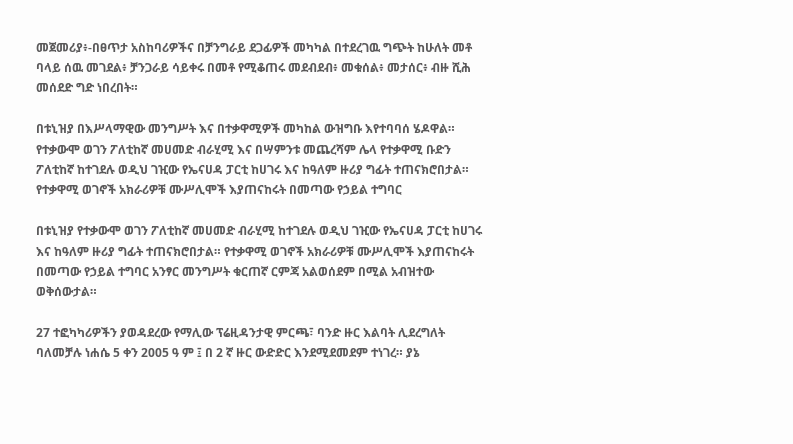መጀመሪያ፥-በፀጥታ አስከባሪዎችና በቻንግራይ ደጋፊዎች መካካል በተደረገዉ ግጭት ከሁለት መቶ ባላይ ሰዉ መገደል፥ ቻንጋራይ ሳይቀሩ በመቶ የሚቆጠሩ መደብደብ፥ መቁሰል፥ መታሰር፥ ብዙ ሺሕ መሰደድ ግድ ነበረበት።

በቱኒዝያ በእሥላማዊው መንግሥት እና በተቃዋሚዎች መካከል ውዝግቡ እየተባባሰ ሄዶዋል። የተቃውሞ ወገን ፖለቲከኛ መሀመድ ብራሂሚ እና በሣምንቱ መጨረሻም ሌላ የተቃዋሚ ቡድን ፖለቲከኛ ከተገደሉ ወዲህ ገዢው የኤናሀዳ ፓርቲ ከሀገሩ እና ከዓለም ዙሪያ ግፊት ተጠናክሮበታል። የተቃዋሚ ወገኖች አክራሪዎቹ ሙሥሊሞች እያጠናከሩት በመጣው የኃይል ተግባር

በቱኒዝያ የተቃውሞ ወገን ፖለቲከኛ መሀመድ ብራሂሚ ከተገደሉ ወዲህ ገዢው የኤናሀዳ ፓርቲ ከሀገሩ እና ከዓለም ዙሪያ ግፊት ተጠናክሮበታል። የተቃዋሚ ወገኖች አክራሪዎቹ ሙሥሊሞች እያጠናከሩት በመጣው የኃይል ተግባር አንፃር መንግሥት ቁርጠኛ ርምጃ አልወሰደም በሚል አብዝተው ወቅሰውታል።

27 ተፎካካሪዎችን ያወዳደረው የማሊው ፕሬዚዳንታዊ ምርጫ፣ ባንድ ዙር እልባት ሊደረግለት ባለመቻሉ ነሐሴ 5 ቀን 2005 ዓ ም ፤ በ 2 ኛ ዙር ውድድር እንደሚደመደም ተነገረ። ያኔ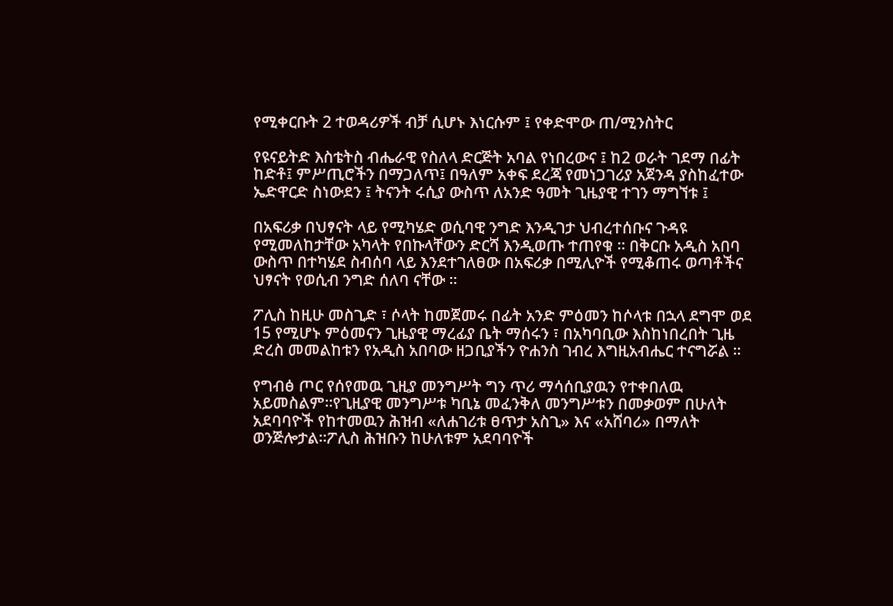የሚቀርቡት 2 ተወዳሪዎች ብቻ ሲሆኑ እነርሱም ፤ የቀድሞው ጠ/ሚንስትር

የዩናይትድ እስቴትስ ብሔራዊ የስለላ ድርጅት አባል የነበረውና ፤ ከ2 ወራት ገደማ በፊት ከድቶ፤ ምሥጢሮችን በማጋለጥ፤ በዓለም አቀፍ ደረጃ የመነጋገሪያ አጀንዳ ያስከፈተው ኤድዋርድ ስነውደን ፤ ትናንት ሩሲያ ውስጥ ለአንድ ዓመት ጊዜያዊ ተገን ማግኘቱ ፤

በአፍሪቃ በህፃናት ላይ የሚካሄድ ወሲባዊ ንግድ እንዲገታ ህብረተሰቡና ጉዳዩ የሚመለከታቸው አካላት የበኩላቸውን ድርሻ እንዲወጡ ተጠየቁ ። በቅርቡ አዲስ አበባ ውስጥ በተካሄደ ስብሰባ ላይ እንደተገለፀው በአፍሪቃ በሚሊዮች የሚቆጠሩ ወጣቶችና ህፃናት የወሲብ ንግድ ሰለባ ናቸው ።

ፖሊስ ከዚሁ መስጊድ ፣ ሶላት ከመጀመሩ በፊት አንድ ምዕመን ከሶላቱ በኋላ ደግሞ ወደ 15 የሚሆኑ ምዕመናን ጊዜያዊ ማረፊያ ቤት ማሰሩን ፣ በአካባቢው እስከነበረበት ጊዜ ድረስ መመልከቱን የአዲስ አበባው ዘጋቢያችን ዮሐንስ ገብረ እግዚአብሔር ተናግሯል ።

የግብፅ ጦር የሰየመዉ ጊዚያ መንግሥት ግን ጥሪ ማሳሰቢያዉን የተቀበለዉ አይመስልም።የጊዚያዊ መንግሥቱ ካቢኔ መፈንቅለ መንግሥቱን በመቃወም በሁለት አደባባዮች የከተመዉን ሕዝብ «ለሐገሪቱ ፀጥታ አስጊ» እና «አሸባሪ» በማለት ወንጅሎታል።ፖሊስ ሕዝቡን ከሁለቱም አደባባዮች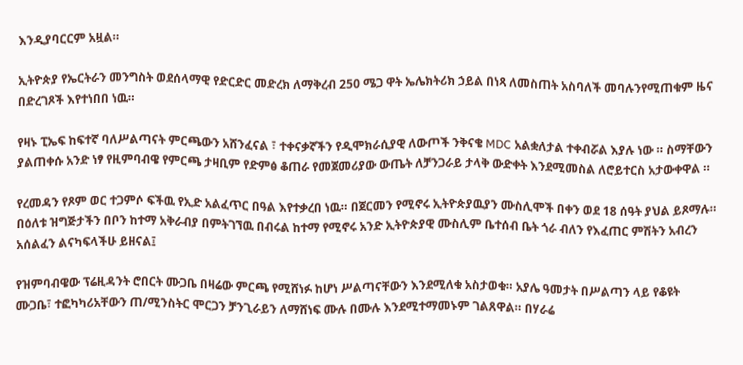እንዲያባርርም አዟል።

ኢትዮጵያ የኤርትራን መንግስት ወደሰላማዊ የድርድር መድረክ ለማቅረብ 250 ሜጋ ዋት ኤሌክትሪክ ኃይል በነጻ ለመስጠት አስባለች መባሉንየሚጠቁም ዜና በድረገጾች እየተነበበ ነዉ።

የዛኑ ፒኤፍ ከፍተኛ ባለሥልጣናት ምርጫውን አሸንፈናል ፣ ተቀናቃኛችን የዲሞክራሲያዊ ለውጦች ንቅናቄ MDC አልቋለታል ተቀብሯል እያሉ ነው ። ስማቸውን ያልጠቀሱ አንድ ነፃ የዚምባብዌ የምርጫ ታዛቢም የድምፅ ቆጠራ የመጀመሪያው ውጤት ለቻንጋራይ ታላቅ ውድቀት እንደሚመስል ለሮይተርስ አታውቀዋል ።

የረመዳን የጾም ወር ተጋምሶ ፍችዉ የኢድ አልፈጥር በዓል እየተቃረበ ነዉ። በጀርመን የሚኖሩ ኢትዮጵያዉያን ሙስሊሞች በቀን ወደ 18 ሰዓት ያህል ይጾማሉ። በዕለቱ ዝግጅታችን በቦን ከተማ አቅራብያ በምትገኘዉ በብሩል ከተማ የሚኖሩ አንድ ኢትዮጵያዊ ሙስሊም ቤተሰብ ቤት ጎራ ብለን የእፈጠር ምሽትን አብረን አሰልፈን ልናካፍላችሁ ይዘናል፤

የዝምባብዌው ፕሬዚዳንት ሮበርት ሙጋቤ በዛሬው ምርጫ የሚሸነፉ ከሆነ ሥልጣናቸውን እንደሚለቁ አስታወቁ። አያሌ ዓመታት በሥልጣን ላይ የቆዩት ሙጋቤ፣ ተፎካካሪአቸውን ጠ/ሚንስትር ሞርጋን ቻንጊራይን ለማሸነፍ ሙሉ በሙሉ እንደሚተማመኑም ገልጸዋል። በሃራሬ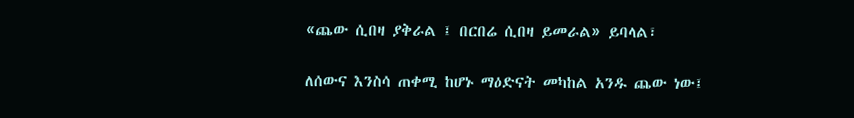«ጨው ሲበዛ ያቅራል ፤ በርበሬ ሲበዛ ይመራል» ይባላል፣

ለሰውና እንስሳ ጠቀሚ ከሆኑ ማዕድናት መካከል አንዱ ጨው ነው፤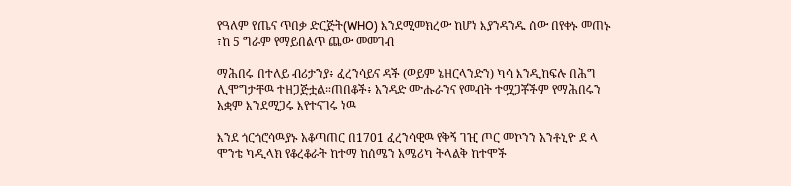የዓለም የጤና ጥበቃ ድርጅት(WHO) እንደሚመክረው ከሆነ እያንዳንዱ ሰው በየቀኑ መጠኑ ፣ከ 5 ግራም የማይበልጥ ጨው መመገብ

ማሕበሩ በተለይ ብሪታንያ፥ ፈረንሳይና ዳች (ወይም ኔዘርላንድን) ካሳ እንዲከፍሉ በሕግ ሊሞግታቸዉ ተዘጋጅቷል።ጠበቆች፥ አንዳድ ሙሑራንና የመብት ተሟጋቾችም የማሕበሩን አቋም እንደሚጋሩ እየተናገሩ ነዉ

እንደ ጎርጎሮሳዉያኑ አቆጣጠር በ1701 ፈረንሳዊዉ የቅኝ ገዢ ጦር መኮንን አንቶኒዮ ደ ላ ሞንቴ ካዲላክ የቆረቆራት ከተማ ከሰሜን አሜሪካ ትላልቅ ከተሞች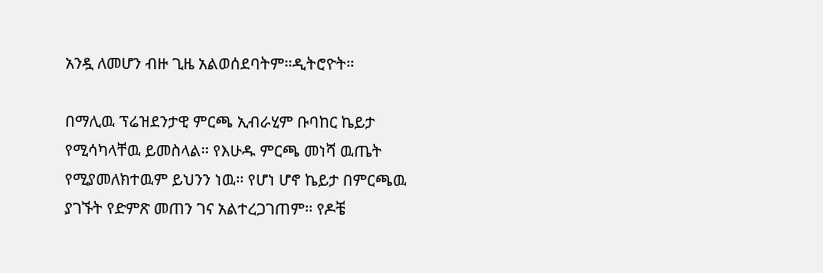አንዷ ለመሆን ብዙ ጊዜ አልወሰደባትም።ዲትሮዮት።

በማሊዉ ፕሬዝደንታዊ ምርጫ ኢብራሂም ቡባከር ኬይታ የሚሳካላቸዉ ይመስላል። የእሁዱ ምርጫ መነሻ ዉጤት የሚያመለክተዉም ይህንን ነዉ። የሆነ ሆኖ ኬይታ በምርጫዉ ያገኙት የድምጽ መጠን ገና አልተረጋገጠም። የዶቼ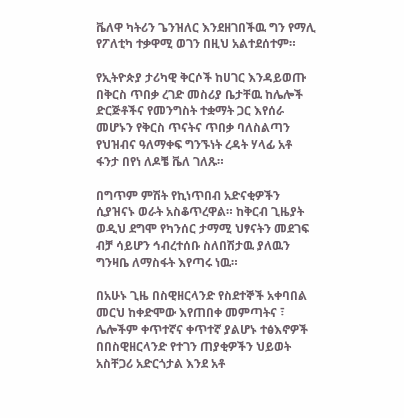ቬለዋ ካትሪን ጌንዝለር እንደዘገበችዉ ግን የማሊ የፖለቲካ ተቃዋሚ ወገን በዚህ አልተደሰተም።

የኢትዮጵያ ታሪካዊ ቅርሶች ከሀገር እንዳይወጡ በቅርስ ጥበቃ ረገድ መስሪያ ቤታቸዉ ከሌሎች ድርጅቶችና የመንግስት ተቋማት ጋር እየሰራ መሆኑን የቅርስ ጥናትና ጥበቃ ባለስልጣን የህዝብና ዓለማቀፍ ግንኙነት ረዳት ሃላፊ አቶ ፋንታ በየነ ለዶቼ ቬለ ገለጹ።

በግጥም ምሽት የኪነጥበብ አድናቂዎችን ሲያዝናኑ ወራት አስቆጥረዋል። ከቅርብ ጊዜያት ወዲህ ደግሞ የካንሰር ታማሚ ህፃናትን መደገፍ ብቻ ሳይሆን ኅብረተሰቡ ስለበሽታዉ ያለዉን ግንዛቤ ለማስፋት እየጣሩ ነዉ።

በአሁኑ ጊዜ በስዊዘርላንድ የስደተኞች አቀባበል መርህ ከቀድሞው እየጠበቀ መምጣትና ፣ ሌሎችም ቀጥተኛና ቀጥተኛ ያልሆኑ ተፅእኖዎች በበስዊዘርላንድ የተገን ጠያቂዎችን ህይወት አስቸጋሪ አድርጎታል እንደ አቶ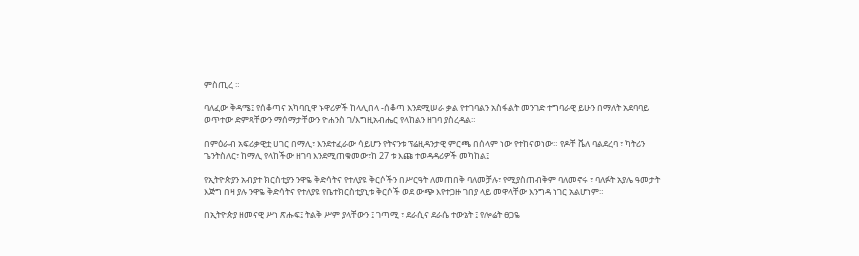ምስጢረ ።

ባለፈው ቅዳሜ፤ የሰቆጣና አካባቢዋ ኑዋሪዎች ከላሊበላ -ሰቆጣ እንደሚሠራ ቃል የተገባልን አስፋልት መንገድ ተግባራዊ ይሁን በማለት አደባባይ ወጥተው ድምጻቸውን ማሰማታቸውን ዮሐንስ ገ/እግዚአብሔር የላከልን ዘገባ ያስረዳል።

በምዕራብ አፍሪቃዊቷ ሀገር በማሊ፣ እንደተፈራው ሳይሆን የትናንቱ ፕሬዚዳንታዊ ምርጫ በሰላም ነው የተከናወነው። የዶቸ ቬለ ባልደረባ ፣ ካትሪን ጌንትስለር፣ ከማሊ የላከችው ዘገባ እንደሚጠቁመው፣ከ 27 ቱ እጩ ተወዳዳሪዎች መካከል፤

የኢትዮጵያን አብያተ ክርስቲያን ንዋዬ ቅድሳትና የተለያዩ ቅርሶችን በሥርዓት ለመጠበቅ ባለመቻሉ፣ የሚያስጠብቅም ባለመኖሩ ፣ ባለፉት አያሌ ዓመታት እጅግ በዛ ያሉ ንዋዬ ቅድሳትና የተለያዩ የቤተክርስቲያኒቱ ቅርሶች ወደ ውጭ እየተጋዙ ገበያ ላይ መዋላቸው እንግዳ ነገር አልሆነም።

በኢትዮጵያ ዘመናዊ ሥነ ጽሑፍ፤ ትልቅ ሥም ያላቸውን ፤ ገጣሚ ፣ ደራሲና ደራሴ ተውኔት ፤ የሎሬት ፀጋዬ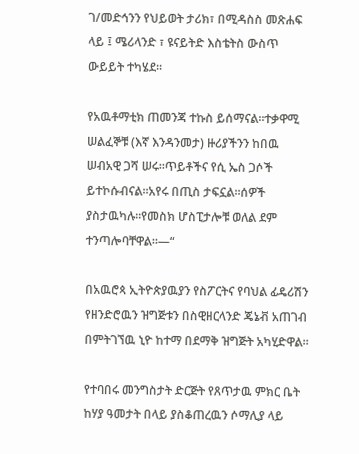ገ/መድኅንን የህይወት ታሪክ፣ በሚዳስስ መጽሐፍ ላይ ፤ ሜሪላንድ ፣ ዩናይትድ እስቴትስ ውስጥ ውይይት ተካሄደ።

የአዉቶማቲክ ጠመንጃ ተኩስ ይሰማናል።ተቃዋሚ ሠልፈኞቹ (እኛ እንዳንመታ) ዙሪያችንን ከበዉ ሠብአዊ ጋሻ ሠሩ።ጥይቶችና የሲ ኤስ ጋሶች ይተኮሱብናል።አየሩ በጢስ ታፍኗል።ሰዎች ያስታዉካሉ።የመስክ ሆስፒታሎቹ ወለል ደም ተንጣሎባቸዋል።—“

በአዉሮጳ ኢትዮጵያዉያን የስፖርትና የባህል ፊዴሪሽን የዘንድሮዉን ዝግጅቱን በስዊዘርላንድ ጄኔቭ አጠገብ በምትገኘዉ ኒዮ ከተማ በደማቅ ዝግጅት አካሂድዋል።

የተባበሩ መንግስታት ድርጅት የጸጥታዉ ምክር ቤት ከሃያ ዓመታት በላይ ያስቆጠረዉን ሶማሊያ ላይ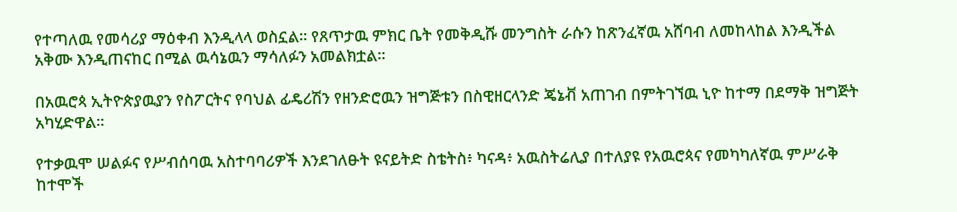የተጣለዉ የመሳሪያ ማዕቀብ እንዲላላ ወስኗል። የጸጥታዉ ምክር ቤት የመቅዲሹ መንግስት ራሱን ከጽንፈኛዉ አሸባብ ለመከላከል እንዲችል አቅሙ እንዲጠናከር በሚል ዉሳኔዉን ማሳለፉን አመልክቷል።

በአዉሮጳ ኢትዮጵያዉያን የስፖርትና የባህል ፊዴሪሽን የዘንድሮዉን ዝግጅቱን በስዊዘርላንድ ጄኔቭ አጠገብ በምትገኘዉ ኒዮ ከተማ በደማቅ ዝግጅት አካሂድዋል።

የተቃዉሞ ሠልፉና የሥብሰባዉ አስተባባሪዎች እንደገለፁት ዩናይትድ ስቴትስ፥ ካናዳ፥ አዉስትሬሊያ በተለያዩ የአዉሮጳና የመካካለኛዉ ምሥራቅ ከተሞች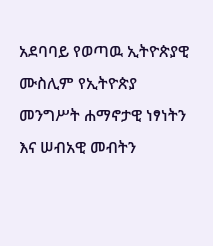አደባባይ የወጣዉ ኢትዮጵያዊ ሙስሊም የኢትዮጵያ መንግሥት ሐማኖታዊ ነፃነትን እና ሠብአዊ መብትን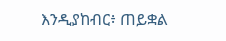እንዲያከብር፥ ጠይቋል